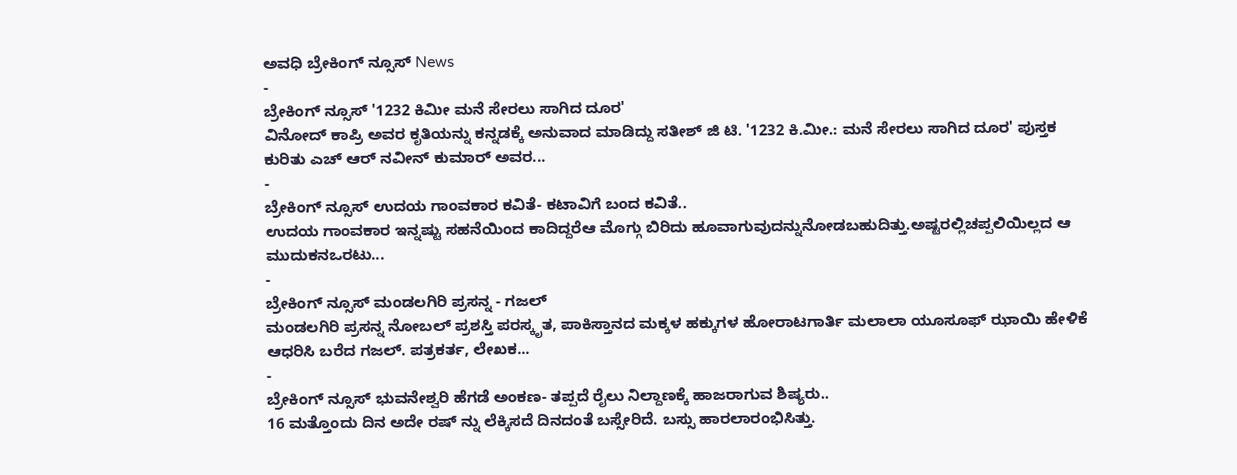ಅವಧಿ ಬ್ರೇಕಿಂಗ್ ನ್ಸೂಸ್ News
-
ಬ್ರೇಕಿಂಗ್ ನ್ಸೂಸ್ '1232 ಕಿಮೀ ಮನೆ ಸೇರಲು ಸಾಗಿದ ದೂರ'
ವಿನೋದ್ ಕಾಪ್ರಿ ಅವರ ಕೃತಿಯನ್ನು ಕನ್ನಡಕ್ಕೆ ಅನುವಾದ ಮಾಡಿದ್ದು ಸತೀಶ್ ಜಿ ಟಿ. '1232 ಕಿ.ಮೀ.: ಮನೆ ಸೇರಲು ಸಾಗಿದ ದೂರ' ಪುಸ್ತಕ ಕುರಿತು ಎಚ್ ಆರ್ ನವೀನ್ ಕುಮಾರ್ ಅವರ...
-
ಬ್ರೇಕಿಂಗ್ ನ್ಸೂಸ್ ಉದಯ ಗಾಂವಕಾರ ಕವಿತೆ- ಕಟಾವಿಗೆ ಬಂದ ಕವಿತೆ..
ಉದಯ ಗಾಂವಕಾರ ಇನ್ನಷ್ಟು ಸಹನೆಯಿಂದ ಕಾದಿದ್ದರೆಆ ಮೊಗ್ಗು ಬಿರಿದು ಹೂವಾಗುವುದನ್ನುನೋಡಬಹುದಿತ್ತು.ಅಷ್ಟರಲ್ಲಿಚಪ್ಪಲಿಯಿಲ್ಲದ ಆ ಮುದುಕನಒರಟು...
-
ಬ್ರೇಕಿಂಗ್ ನ್ಸೂಸ್ ಮಂಡಲಗಿರಿ ಪ್ರಸನ್ನ - ಗಜಲ್
ಮಂಡಲಗಿರಿ ಪ್ರಸನ್ನ ನೋಬಲ್ ಪ್ರಶಸ್ತಿ ಪರಸ್ಕೃತ, ಪಾಕಿಸ್ತಾನದ ಮಕ್ಕಳ ಹಕ್ಕುಗಳ ಹೋರಾಟಗಾರ್ತಿ ಮಲಾಲಾ ಯೂಸೂಫ್ ಝಾಯಿ ಹೇಳಿಕೆ ಆಧರಿಸಿ ಬರೆದ ಗಜಲ್. ಪತ್ರಕರ್ತ, ಲೇಖಕ...
-
ಬ್ರೇಕಿಂಗ್ ನ್ಸೂಸ್ ಭುವನೇಶ್ವರಿ ಹೆಗಡೆ ಅಂಕಣ- ತಪ್ಪದೆ ರೈಲು ನಿಲ್ದಾಣಕ್ಕೆ ಹಾಜರಾಗುವ ಶಿಷ್ಯರು..
16 ಮತ್ತೊಂದು ದಿನ ಅದೇ ರಷ್ ನ್ನು ಲೆಕ್ಕಿಸದೆ ದಿನದಂತೆ ಬಸ್ಸೇರಿದೆ. ಬಸ್ಸು ಹಾರಲಾರಂಭಿಸಿತ್ತು.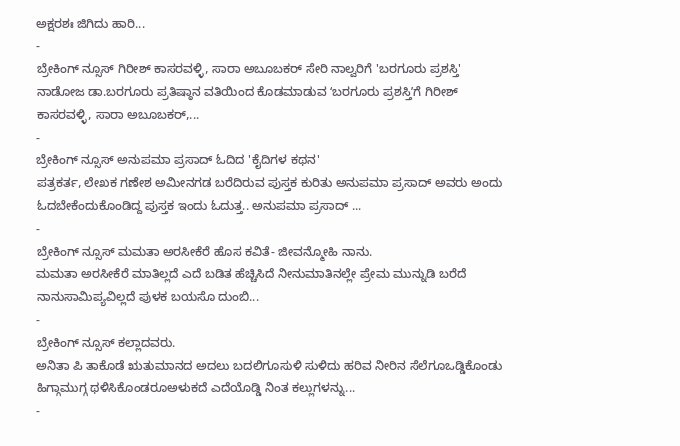ಅಕ್ಷರಶಃ ಜಿಗಿದು ಹಾರಿ...
-
ಬ್ರೇಕಿಂಗ್ ನ್ಸೂಸ್ ಗಿರೀಶ್ ಕಾಸರವಳ್ಳಿ, ಸಾರಾ ಅಬೂಬಕರ್ ಸೇರಿ ನಾಲ್ವರಿಗೆ 'ಬರಗೂರು ಪ್ರಶಸ್ತಿ'
ನಾಡೋಜ ಡಾ.ಬರಗೂರು ಪ್ರತಿಷ್ಠಾನ ವತಿಯಿಂದ ಕೊಡಮಾಡುವ ʻಬರಗೂರು ಪ್ರಶಸ್ತಿʼಗೆ ಗಿರೀಶ್ ಕಾಸರವಳ್ಳಿ, ಸಾರಾ ಅಬೂಬಕರ್,...
-
ಬ್ರೇಕಿಂಗ್ ನ್ಸೂಸ್ ಅನುಪಮಾ ಪ್ರಸಾದ್ ಓದಿದ 'ಕೈದಿಗಳ ಕಥನ'
ಪತ್ರಕರ್ತ, ಲೇಖಕ ಗಣೇಶ ಅಮೀನಗಡ ಬರೆದಿರುವ ಪುಸ್ತಕ ಕುರಿತು ಅನುಪಮಾ ಪ್ರಸಾದ್ ಅವರು ಅಂದು ಓದಬೇಕೆಂದುಕೊಂಡಿದ್ದ ಪುಸ್ತಕ ಇಂದು ಓದುತ್ತ.. ಅನುಪಮಾ ಪ್ರಸಾದ್ ...
-
ಬ್ರೇಕಿಂಗ್ ನ್ಸೂಸ್ ಮಮತಾ ಅರಸೀಕೆರೆ ಹೊಸ ಕವಿತೆ- ಜೀವನ್ಮೋಹಿ ನಾನು.
ಮಮತಾ ಅರಸೀಕೆರೆ ಮಾತಿಲ್ಲದೆ ಎದೆ ಬಡಿತ ಹೆಚ್ಚಿಸಿದೆ ನೀನುಮಾತಿನಲ್ಲೇ ಪ್ರೇಮ ಮುನ್ನುಡಿ ಬರೆದೆ ನಾನುಸಾಮಿಪ್ಯವಿಲ್ಲದೆ ಪುಳಕ ಬಯಸೊ ದುಂಬಿ...
-
ಬ್ರೇಕಿಂಗ್ ನ್ಸೂಸ್ ಕಲ್ಲಾದವರು.
ಅನಿತಾ ಪಿ ತಾಕೊಡೆ ಋತುಮಾನದ ಅದಲು ಬದಲಿಗೂಸುಳಿ ಸುಳಿದು ಹರಿವ ನೀರಿನ ಸೆಲೆಗೂಒಡ್ಡಿಕೊಂಡು ಹಿಗ್ಗಾಮುಗ್ಗ ಥಳಿಸಿಕೊಂಡರೂಅಳುಕದೆ ಎದೆಯೊಡ್ಡಿ ನಿಂತ ಕಲ್ಲುಗಳನ್ನು...
-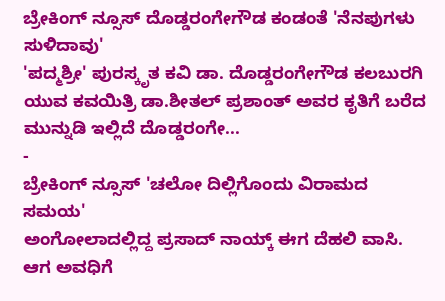ಬ್ರೇಕಿಂಗ್ ನ್ಸೂಸ್ ದೊಡ್ಡರಂಗೇಗೌಡ ಕಂಡಂತೆ 'ನೆನಪುಗಳು ಸುಳಿದಾವು'
'ಪದ್ಮಶ್ರೀ' ಪುರಸ್ಕೃತ ಕವಿ ಡಾ. ದೊಡ್ಡರಂಗೇಗೌಡ ಕಲಬುರಗಿ ಯುವ ಕವಯಿತ್ರಿ ಡಾ.ಶೀತಲ್ ಪ್ರಶಾಂತ್ ಅವರ ಕೃತಿಗೆ ಬರೆದ ಮುನ್ನುಡಿ ಇಲ್ಲಿದೆ ದೊಡ್ಡರಂಗೇ...
-
ಬ್ರೇಕಿಂಗ್ ನ್ಸೂಸ್ 'ಚಲೋ ದಿಲ್ಲಿಗೊಂದು ವಿರಾಮದ ಸಮಯ'
ಅಂಗೋಲಾದಲ್ಲಿದ್ದ ಪ್ರಸಾದ್ ನಾಯ್ಕ್ ಈಗ ದೆಹಲಿ ವಾಸಿ. ಆಗ ಅವಧಿಗೆ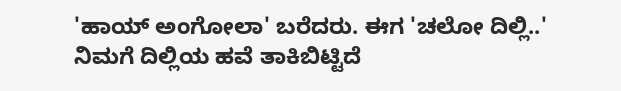'ಹಾಯ್ ಅಂಗೋಲಾ' ಬರೆದರು. ಈಗ 'ಚಲೋ ದಿಲ್ಲಿ..' ನಿಮಗೆ ದಿಲ್ಲಿಯ ಹವೆ ತಾಕಿಬಿಟ್ಟಿದೆ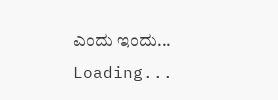ಎಂದು ಇಂದು...
Loading...